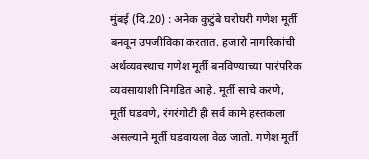मुंबई (दि.20) : अनेक कुटुंबे घरोघरी गणेश मूर्ती बनवून उपजीविका करतात. हजारो नागरिकांची अर्थव्यवस्थाच गणेश मूर्ती बनविण्याच्या पारंपरिक व्यवसायाशी निगडित आहे. मूर्ती साचे करणे, मूर्ती घडवणे, रंगरंगोटी ही सर्व कामे हस्तकला असल्याने मूर्ती घडवायला वेळ जातो. गणेश मूर्ती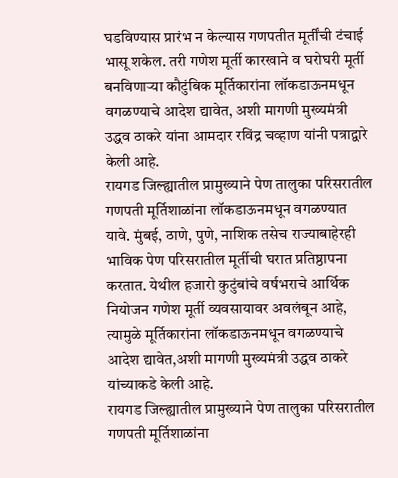घडविण्यास प्रारंभ न केल्यास गणपतीत मूर्तींची टंचाई भासू शकेल. तरी गणेश मूर्ती कारखाने व घरोघरी मूर्ती बनविणाऱ्या कौटुंबिक मूर्तिकारांना लॉकडाऊनमधून वगळण्याचे आदेश द्यावेत, अशी मागणी मुख्यमंत्री उद्धव ठाकरे यांना आमदार रविंद्र चव्हाण यांनी पत्राद्वारे केली आहे.
रायगड जिल्ह्यातील प्रामुख्याने पेण तालुका परिसरातील गणपती मूर्तिशाळांना लॉकडाऊनमधून वगळण्यात यावे. मुंबई, ठाणे, पुणे, नाशिक तसेच राज्याबाहेरही भाविक पेण परिसरातील मूर्तीची घरात प्रतिष्ठापना करतात. येथील हजारो कुटुंबांचे वर्षभराचे आर्थिक नियोजन गणेश मूर्ती व्यवसायावर अवलंबून आहे, त्यामुळे मूर्तिकारांना लॉकडाऊनमधून वगळण्याचे आदेश द्यावेत,अशी मागणी मुख्यमंत्री उद्धव ठाकरे यांच्याकडे केली आहे.
रायगड जिल्ह्यातील प्रामुख्याने पेण तालुका परिसरातील गणपती मूर्तिशाळांना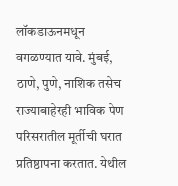लॉकडाऊनमधून वगळण्यात यावे. मुंबई, ठाणे, पुणे, नाशिक तसेच राज्याबाहेरही भाविक पेण परिसरातील मूर्तीची घरात प्रतिष्ठापना करतात. येथील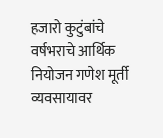हजारो कुटुंबांचे वर्षभराचे आर्थिक नियोजन गणेश मूर्ती व्यवसायावर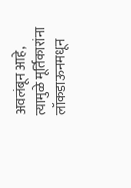अवलंबून आहे, त्यामुळे मूर्तिकारांना लॉकडाऊनमधून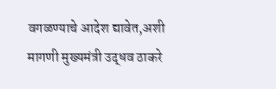वगळण्याचे आदेश द्यावेत,अशी मागणी मुख्यमंत्री उद्धव ठाकरे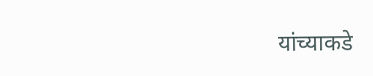यांच्याकडे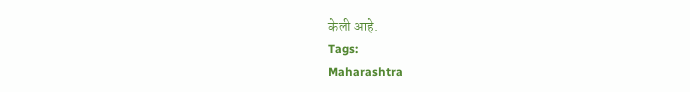केली आहे.
Tags:
Maharashtra